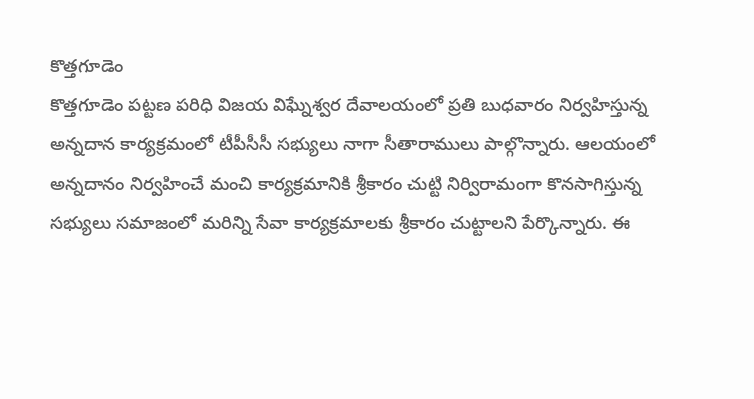కొత్తగూడెం
కొత్తగూడెం పట్టణ పరిధి విజయ విఘ్నేశ్వర దేవాలయంలో ప్రతి బుధవారం నిర్వహిస్తున్న అన్నదాన కార్యక్రమంలో టీపీసీసీ సభ్యులు నాగా సీతారాములు పాల్గొన్నారు. ఆలయంలో అన్నదానం నిర్వహించే మంచి కార్యక్రమానికి శ్రీకారం చుట్టి నిర్విరామంగా కొనసాగిస్తున్న సభ్యులు సమాజంలో మరిన్ని సేవా కార్యక్రమాలకు శ్రీకారం చుట్టాలని పేర్కొన్నారు. ఈ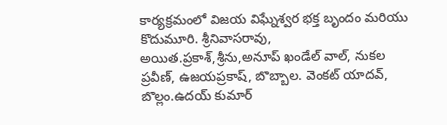కార్యక్రమంలో విజయ విఘ్నేశ్వర భక్త బృందం మరియు కొదుమూరి. శ్రీనివాసరావు, అయిత.ప్రకాశ్,శ్రీను,అనూప్ ఖండేల్ వాల్, నుకల ప్రవీణ్, ఉజయప్రకాష్, బొబ్బాల. వెంకట్ యాదవ్, బొల్లం.ఉదయ్ కుమార్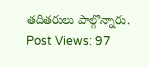తదితరులు పాల్గొన్నారు.
Post Views: 97